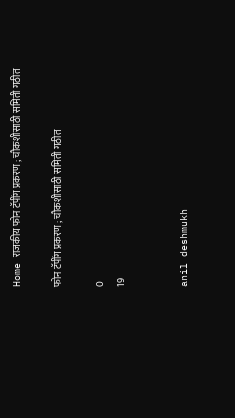Home राजकीय फोन टॅपींग प्रकरण ; चौकशीसाठी समिती गठीत

फोन टॅपींग प्रकरण ; चौकशीसाठी समिती गठीत

0
19


anil deshmukh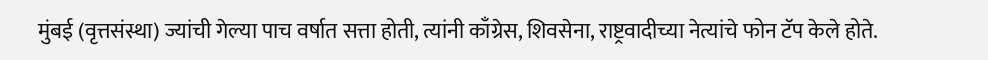मुंबई (वृत्तसंस्था) ज्यांची गेल्या पाच वर्षात सत्ता होती, त्यांनी काँग्रेस, शिवसेना, राष्ट्रवादीच्या नेत्यांचे फोन टॅप केले होते.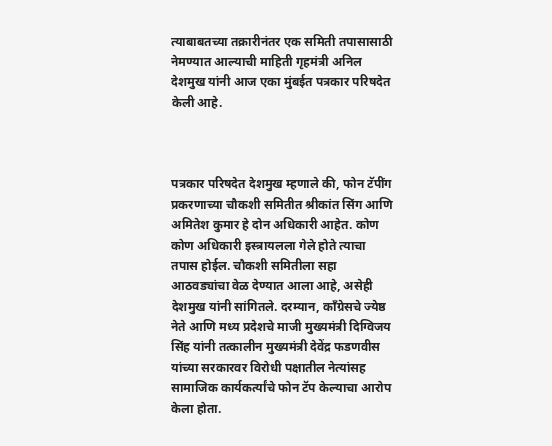त्याबाबतच्या तक्रारीनंतर एक समिती तपासासाठी नेमण्यात आल्याची माहिती गृहमंत्री अनिल देशमुख यांनी आज एका मुंबईत पत्रकार परिषदेत केली आहे.



पत्रकार परिषदेत देशमुख म्हणाले की, फोन टॅपींग प्रकरणाच्या चौकशी समितीत श्रीकांत सिंग आणि अमितेश कुमार हे दोन अधिकारी आहेत. कोण कोण अधिकारी इस्त्रायलला गेले होते त्याचा तपास होईल. चौकशी समितीला सहा आठवड्यांचा वेळ देण्यात आला आहे, असेही देशमुख यांनी सांगितले. दरम्यान, काँग्रेसचे ज्येष्ठ नेते आणि मध्य प्रदेशचे माजी मुख्यमंत्री दिग्विजय सिंह यांनी तत्कालीन मुख्यमंत्री देवेंद्र फडणवीस यांच्या सरकारवर विरोधी पक्षातील नेत्यांसह सामाजिक कार्यकर्त्यांचे फोन टॅप केल्याचा आरोप केला होता.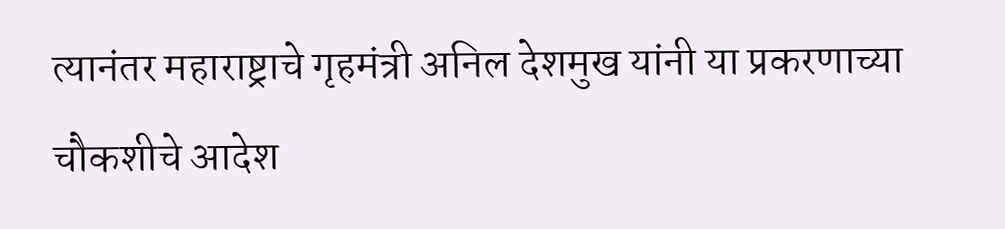त्यानंतर महाराष्ट्राचे गृहमंत्री अनिल देशमुख यांनी या प्रकरणाच्या चौकशीचे आदेश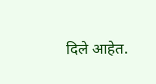दिले आहेत.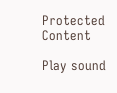Protected Content

Play sound